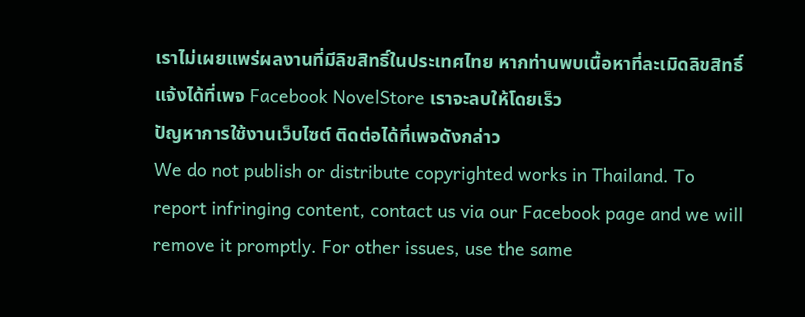เราไม่เผยแพร่ผลงานที่มีลิขสิทธิ์ในประเทศไทย หากท่านพบเนื้อหาที่ละเมิดลิขสิทธิ์ แจ้งได้ที่เพจ Facebook NovelStore เราจะลบให้โดยเร็ว
ปัญหาการใช้งานเว็บไซต์ ติดต่อได้ที่เพจดังกล่าว
We do not publish or distribute copyrighted works in Thailand. To report infringing content, contact us via our Facebook page and we will remove it promptly. For other issues, use the same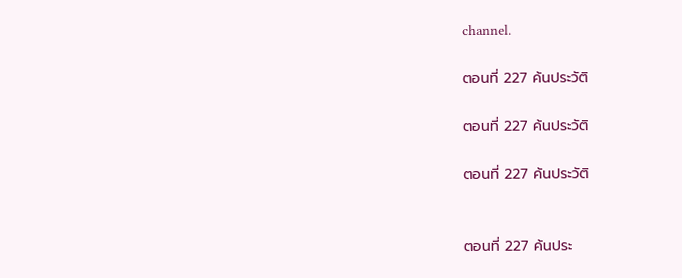channel.

ตอนที่ 227 ค้นประวัติ

ตอนที่ 227 ค้นประวัติ

ตอนที่ 227 ค้นประวัติ


ตอนที่ 227 ค้นประ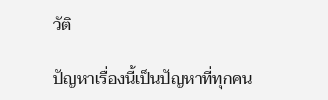วัติ

ปัญหาเรื่องนี้เป็นปัญหาที่ทุกคน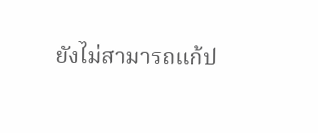ยังไม่สามารถแก้ป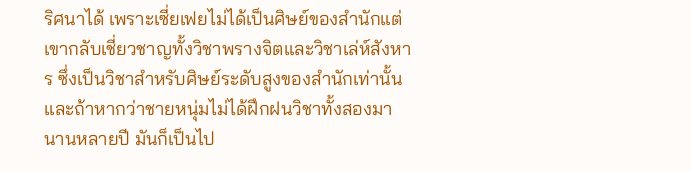ริศนาได้ เพราะเซี่ยเฟยไม่ได้เป็นศิษย์ของสำนักแต่เขากลับเชี่ยวชาญทั้งวิชาพรางจิตและวิชาเล่ห์สังหาร ซึ่งเป็นวิชาสำหรับศิษย์ระดับสูงของสำนักเท่านั้น และถ้าหากว่าชายหนุ่มไม่ได้ฝึกฝนวิชาทั้งสองมานานหลายปี มันก็เป็นไป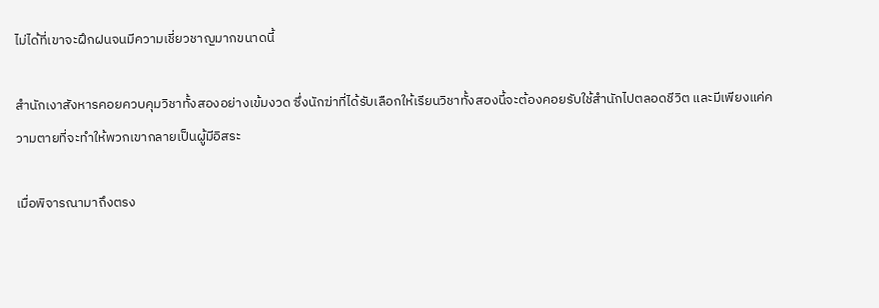ไม่ได้ที่เขาจะฝึกฝนจนมีความเชี่ยวชาญมากขนาดนี้

สำนักเงาสังหารคอยควบคุมวิชาทั้งสองอย่างเข้มงวด ซึ่งนักฆ่าที่ได้รับเลือกให้เรียนวิชาทั้งสองนี้จะต้องคอยรับใช้สำนักไปตลอดชีวิต และมีเพียงแค่ความตายที่จะทำให้พวกเขากลายเป็นผู้มีอิสระ

เมื่อพิจารณามาถึงตรง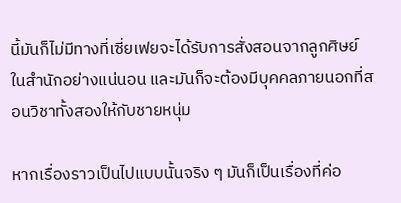นี้มันก็ไม่มีทางที่เซี่ยเฟยจะได้รับการสั่งสอนจากลูกศิษย์ในสำนักอย่างแน่นอน และมันก็จะต้องมีบุคคลภายนอกที่สอนวิชาทั้งสองให้กับชายหนุ่ม

หากเรื่องราวเป็นไปแบบนั้นจริง ๆ มันก็เป็นเรื่องที่ค่อ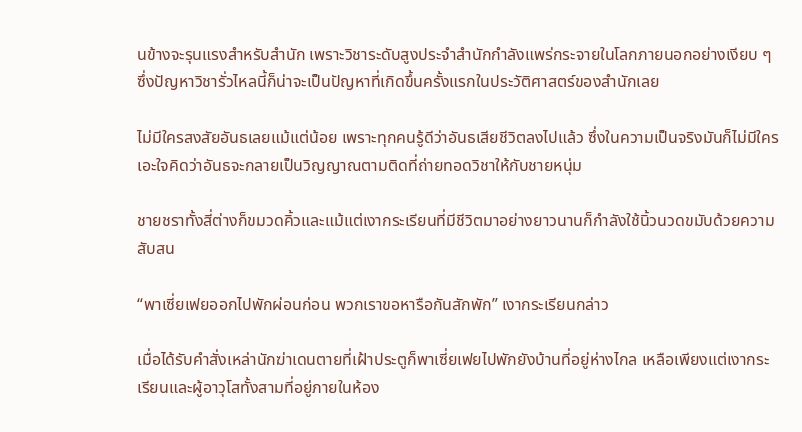นข้างจะรุนแรงสำหรับสำนัก เพราะวิชาระดับสูงประจำสำนักกำลังแพร่กระจายในโลกภายนอกอย่างเงียบ ๆ ซึ่งปัญหาวิชารั่วไหลนี้ก็น่าจะเป็นปัญหาที่เกิดขึ้นครั้งแรกในประวัติศาสตร์ของสำนักเลย

ไม่มีใครสงสัยอันธเลยแม้แต่น้อย เพราะทุกคนรู้ดีว่าอันธเสียชีวิตลงไปแล้ว ซึ่งในความเป็นจริงมันก็ไม่มีใครเอะใจคิดว่าอันธจะกลายเป็นวิญญาณตามติดที่ถ่ายทอดวิชาให้กับชายหนุ่ม

ชายชราทั้งสี่ต่างก็ขมวดคิ้วและแม้แต่เงากระเรียนที่มีชีวิตมาอย่างยาวนานก็กำลังใช้นิ้วนวดขมับด้วยความสับสน

“พาเซี่ยเฟยออกไปพักผ่อนก่อน พวกเราขอหารือกันสักพัก” เงากระเรียนกล่าว

เมื่อได้รับคำสั่งเหล่านักฆ่าเดนตายที่เฝ้าประตูก็พาเซี่ยเฟยไปพักยังบ้านที่อยู่ห่างไกล เหลือเพียงแต่เงากระเรียนและผู้อาวุโสทั้งสามที่อยู่ภายในห้อง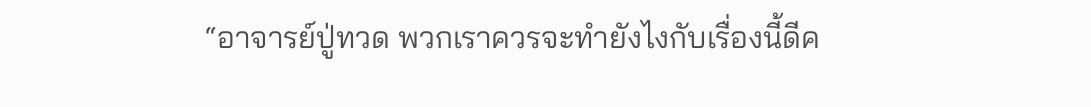“อาจารย์ปู่ทวด พวกเราควรจะทำยังไงกับเรื่องนี้ดีค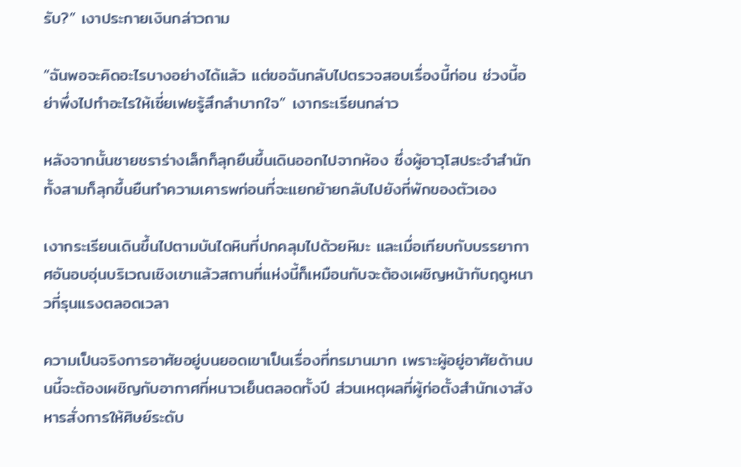รับ?” เงาประกายเงินกล่าวถาม

“ฉันพอจะคิดอะไรบางอย่างได้แล้ว แต่ขอฉันกลับไปตรวจสอบเรื่องนี้ก่อน ช่วงนี้อย่าพึ่งไปทำอะไรให้เซี่ยเฟยรู้สึกลำบากใจ” เงากระเรียนกล่าว

หลังจากนั้นชายชราร่างเล็กก็ลุกยืนขึ้นเดินออกไปจากห้อง ซึ่งผู้อาวุโสประจำสำนักทั้งสามก็ลุกขึ้นยืนทำความเคารพก่อนที่จะแยกย้ายกลับไปยังที่พักของตัวเอง

เงากระเรียนเดินขึ้นไปตามบันไดหินที่ปกคลุมไปด้วยหิมะ และเมื่อเทียบกับบรรยากาศอันอบอุ่นบริเวณเชิงเขาแล้วสถานที่แห่งนี้ก็เหมือนกับจะต้องเผชิญหน้ากับฤดูหนาวที่รุนแรงตลอดเวลา

ความเป็นจริงการอาศัยอยู่บนยอดเขาเป็นเรื่องที่ทรมานมาก เพราะผู้อยู่อาศัยด้านบนนี้จะต้องเผชิญกับอากาศที่หนาวเย็นตลอดทั้งปี ส่วนเหตุผลที่ผู้ก่อตั้งสำนักเงาสังหารสั่งการให้ศิษย์ระดับ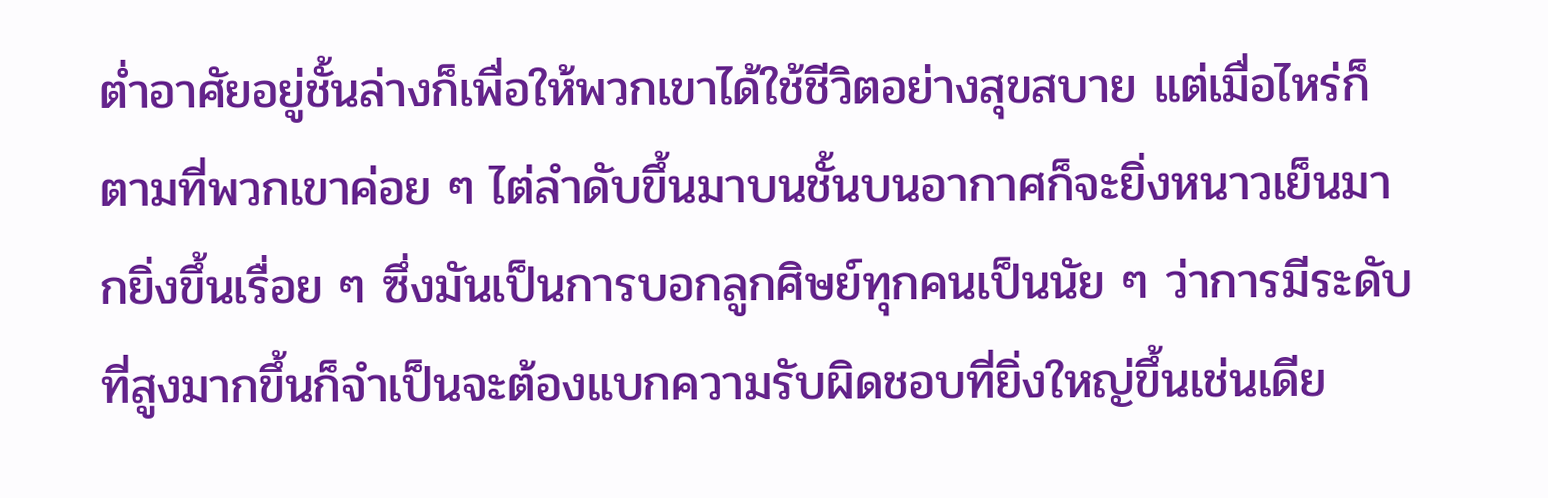ต่ำอาศัยอยู่ชั้นล่างก็เพื่อให้พวกเขาได้ใช้ชีวิตอย่างสุขสบาย แต่เมื่อไหร่ก็ตามที่พวกเขาค่อย ๆ ไต่ลำดับขึ้นมาบนชั้นบนอากาศก็จะยิ่งหนาวเย็นมากยิ่งขึ้นเรื่อย ๆ ซึ่งมันเป็นการบอกลูกศิษย์ทุกคนเป็นนัย ๆ ว่าการมีระดับที่สูงมากขึ้นก็จำเป็นจะต้องแบกความรับผิดชอบที่ยิ่งใหญ่ขึ้นเช่นเดีย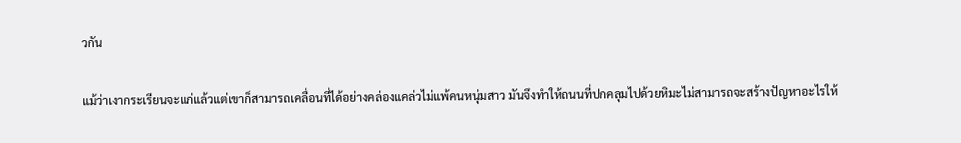วกัน

แม้ว่าเงากระเรียนจะแก่แล้วแต่เขาก็สามารถเคลื่อนที่ได้อย่างคล่องแคล่วไม่แพ้คนหนุ่มสาว มันจึงทำให้ถนนที่ปกคลุมไปด้วยหิมะไม่สามารถจะสร้างปัญหาอะไรให้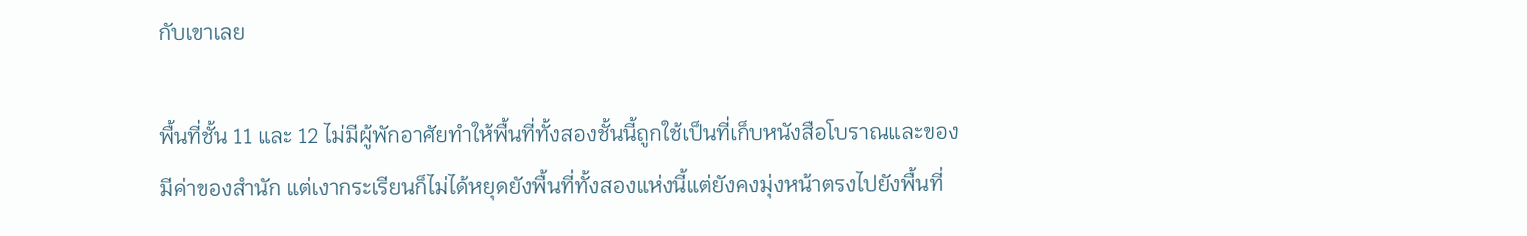กับเขาเลย

พื้นที่ชั้น 11 และ 12 ไม่มีผู้พักอาศัยทำให้พื้นที่ทั้งสองชั้นนี้ถูกใช้เป็นที่เก็บหนังสือโบราณและของมีค่าของสำนัก แต่เงากระเรียนก็ไม่ได้หยุดยังพื้นที่ทั้งสองแห่งนี้แต่ยังคงมุ่งหน้าตรงไปยังพื้นที่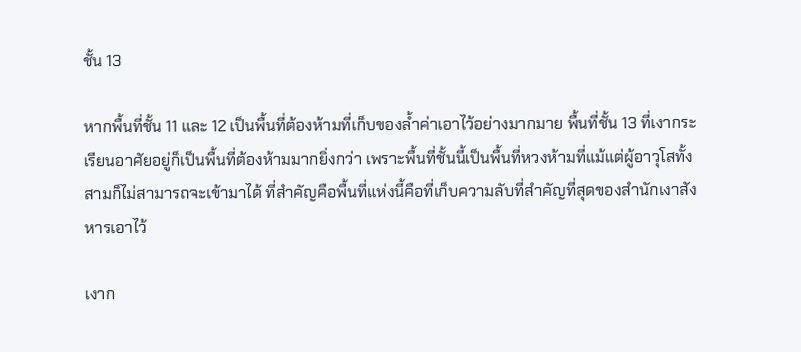ชั้น 13

หากพื้นที่ชั้น 11 และ 12 เป็นพื้นที่ต้องห้ามที่เก็บของล้ำค่าเอาไว้อย่างมากมาย พื้นที่ชั้น 13 ที่เงากระเรียนอาศัยอยู่ก็เป็นพื้นที่ต้องห้ามมากยิ่งกว่า เพราะพื้นที่ชั้นนี้เป็นพื้นที่หวงห้ามที่แม้แต่ผู้อาวุโสทั้งสามก็ไม่สามารถจะเข้ามาได้ ที่สำคัญคือพื้นที่แห่งนี้คือที่เก็บความลับที่สำคัญที่สุดของสำนักเงาสังหารเอาไว้

เงาก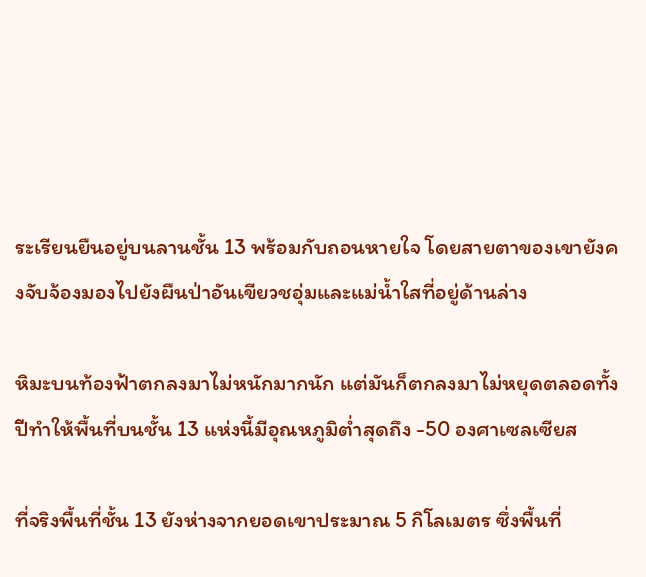ระเรียนยืนอยู่บนลานชั้น 13 พร้อมกับถอนหายใจ โดยสายตาของเขายังคงจับจ้องมองไปยังผืนป่าอันเขียวชอุ่มและแม่น้ำใสที่อยู่ด้านล่าง

หิมะบนท้องฟ้าตกลงมาไม่หนักมากนัก แต่มันก็ตกลงมาไม่หยุดตลอดทั้งปีทำให้พื้นที่บนชั้น 13 แห่งนี้มีอุณหภูมิต่ำสุดถึง -50 องศาเซลเซียส

ที่จริงพื้นที่ชั้น 13 ยังห่างจากยอดเขาประมาณ 5 กิโลเมตร ซึ่งพื้นที่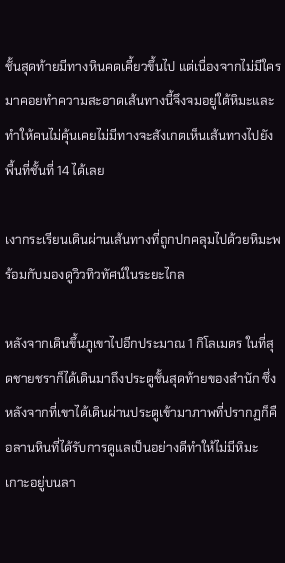ชั้นสุดท้ายมีทางหินคดเคี้ยวขึ้นไป แต่เนื่องจากไม่มีใครมาคอยทำความสะอาดเส้นทางนี้จึงจมอยู่ใต้หิมะและทำให้คนไม่คุ้นเคยไม่มีทางจะสังเกตเห็นเส้นทางไปยังพื้นที่ชั้นที่ 14 ได้เลย

เงากระเรียนเดินผ่านเส้นทางที่ถูกปกคลุมไปด้วยหิมะพร้อมกับมองดูวิวทิวทัศน์ในระยะไกล

หลังจากเดินขึ้นภูเขาไปอีกประมาณ 1 กิโลเมตร ในที่สุดชายชราก็ได้เดินมาถึงประตูชั้นสุดท้ายของสำนัก ซึ่งหลังจากที่เขาได้เดินผ่านประตูเข้ามาภาพที่ปรากฏก็คือลานหินที่ได้รับการดูแลเป็นอย่างดีทำให้ไม่มีหิมะเกาะอยู่บนลา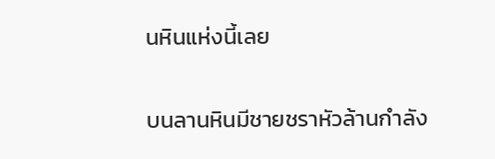นหินแห่งนี้เลย

บนลานหินมีชายชราหัวล้านกำลัง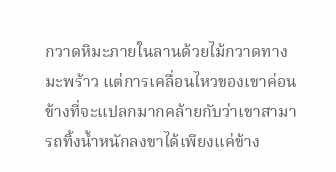กวาดหิมะภายในลานด้วยไม้กวาดทางมะพร้าว แต่การเคลื่อนไหวของเขาค่อนข้างที่จะแปลกมากคล้ายกับว่าเขาสามารถทิ้งน้ำหนักลงขาได้เพียงแค่ข้าง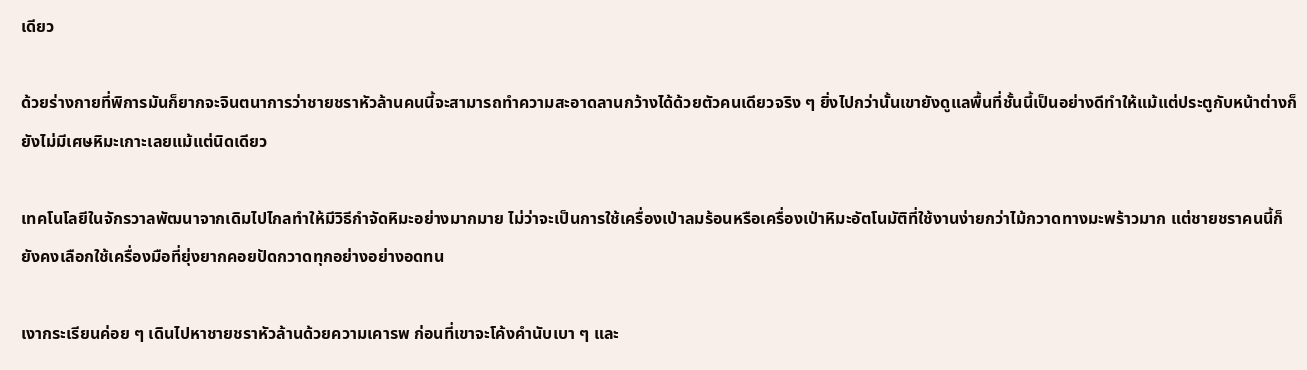เดียว

ด้วยร่างกายที่พิการมันก็ยากจะจินตนาการว่าชายชราหัวล้านคนนี้จะสามารถทำความสะอาดลานกว้างได้ด้วยตัวคนเดียวจริง ๆ ยิ่งไปกว่านั้นเขายังดูแลพื้นที่ชั้นนี้เป็นอย่างดีทำให้แม้แต่ประตูกับหน้าต่างก็ยังไม่มีเศษหิมะเกาะเลยแม้แต่นิดเดียว

เทคโนโลยีในจักรวาลพัฒนาจากเดิมไปไกลทำให้มีวิธีกำจัดหิมะอย่างมากมาย ไม่ว่าจะเป็นการใช้เครื่องเป่าลมร้อนหรือเครื่องเป่าหิมะอัตโนมัติที่ใช้งานง่ายกว่าไม้กวาดทางมะพร้าวมาก แต่ชายชราคนนี้ก็ยังคงเลือกใช้เครื่องมือที่ยุ่งยากคอยปัดกวาดทุกอย่างอย่างอดทน

เงากระเรียนค่อย ๆ เดินไปหาชายชราหัวล้านด้วยความเคารพ ก่อนที่เขาจะโค้งคำนับเบา ๆ และ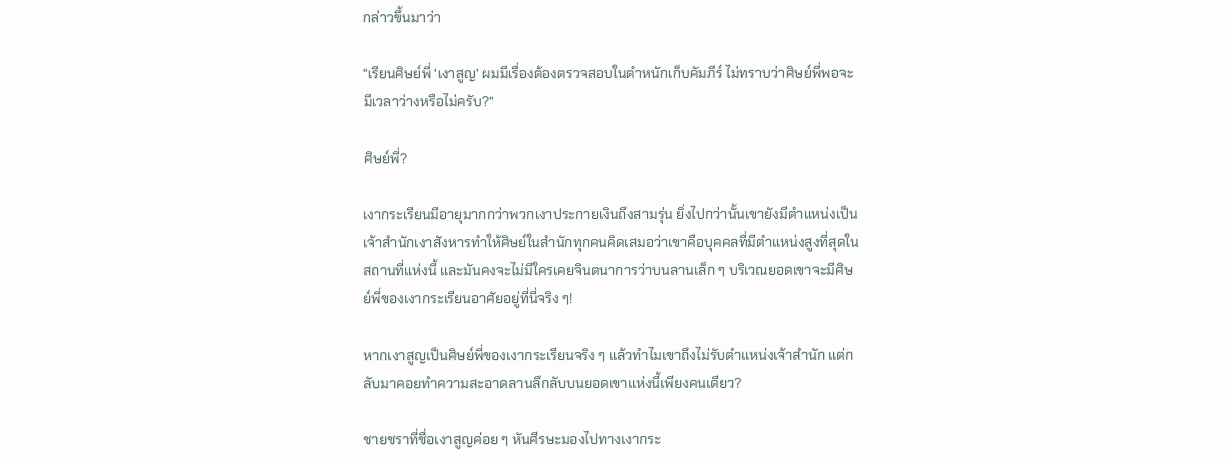กล่าวขึ้นมาว่า

“เรียนศิษย์พี่ ‘เงาสูญ’ ผมมีเรื่องต้องตรวจสอบในตำหนักเก็บคัมภีร์ ไม่ทราบว่าศิษย์พี่พอจะมีเวลาว่างหรือไม่ครับ?”

ศิษย์พี่?

เงากระเรียนมีอายุมากกว่าพวกเงาประกายเงินถึงสามรุ่น ยิ่งไปกว่านั้นเขายังมีตำแหน่งเป็นเจ้าสำนักเงาสังหารทำให้ศิษย์ในสำนักทุกคนคิดเสมอว่าเขาคือบุคคลที่มีตำแหน่งสูงที่สุดในสถานที่แห่งนี้ และมันคงจะไม่มีใครเคยจินตนาการว่าบนลานเล็ก ๆ บริเวณยอดเขาจะมีศิษย์พี่ของเงากระเรียนอาศัยอยู่ที่นี่จริง ๆ!

หากเงาสูญเป็นศิษย์พี่ของเงากระเรียนจริง ๆ แล้วทำไมเขาถึงไม่รับตำแหน่งเจ้าสำนัก แต่กลับมาคอยทำความสะอาดลานลึกลับบนยอดเขาแห่งนี้เพียงคนเดียว?

ชายชราที่ชื่อเงาสูญค่อย ๆ หันศีรษะมองไปทางเงากระ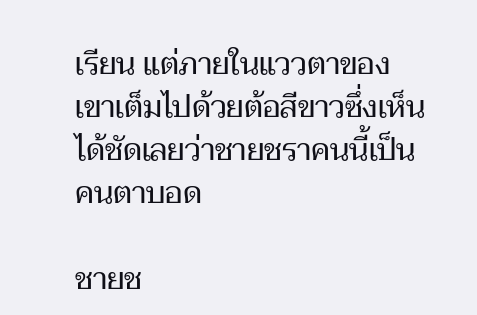เรียน แต่ภายในแววตาของเขาเต็มไปด้วยต้อสีขาวซึ่งเห็นได้ชัดเลยว่าชายชราคนนี้เป็นคนตาบอด

ชายช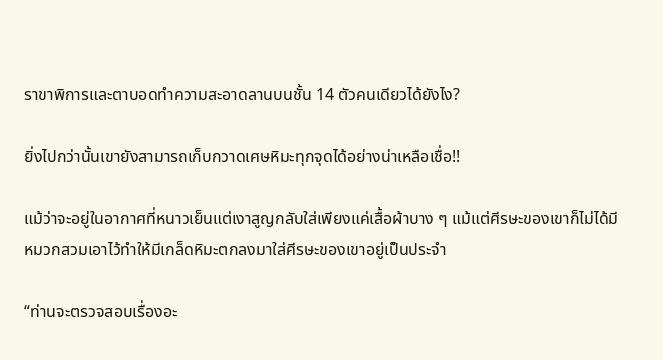ราขาพิการและตาบอดทำความสะอาดลานบนชั้น 14 ตัวคนเดียวได้ยังไง?

ยิ่งไปกว่านั้นเขายังสามารถเก็บกวาดเศษหิมะทุกจุดได้อย่างน่าเหลือเชื่อ!!

แม้ว่าจะอยู่ในอากาศที่หนาวเย็นแต่เงาสูญกลับใส่เพียงแค่เสื้อผ้าบาง ๆ แม้แต่ศีรษะของเขาก็ไม่ได้มีหมวกสวมเอาไว้ทำให้มีเกล็ดหิมะตกลงมาใส่ศีรษะของเขาอยู่เป็นประจำ

“ท่านจะตรวจสอบเรื่องอะ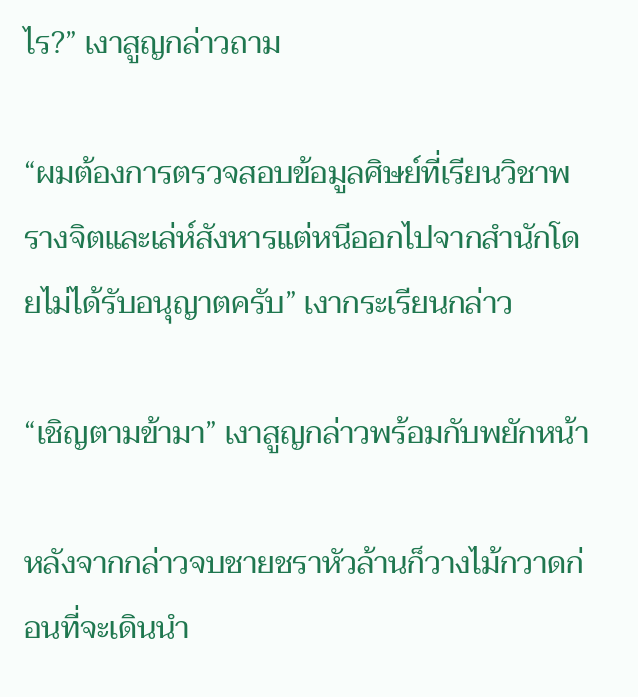ไร?” เงาสูญกล่าวถาม

“ผมต้องการตรวจสอบข้อมูลศิษย์ที่เรียนวิชาพรางจิตและเล่ห์สังหารแต่หนีออกไปจากสำนักโดยไม่ได้รับอนุญาตครับ” เงากระเรียนกล่าว

“เชิญตามข้ามา” เงาสูญกล่าวพร้อมกับพยักหน้า

หลังจากกล่าวจบชายชราหัวล้านก็วางไม้กวาดก่อนที่จะเดินนำ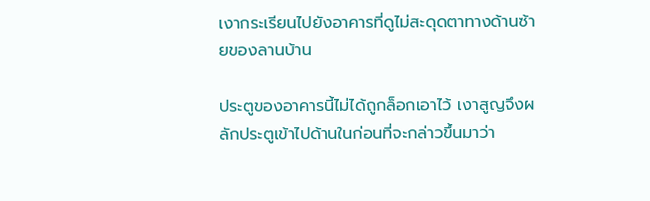เงากระเรียนไปยังอาคารที่ดูไม่สะดุดตาทางด้านซ้ายของลานบ้าน

ประตูของอาคารนี้ไม่ได้ถูกล็อกเอาไว้ เงาสูญจึงผลักประตูเข้าไปด้านในก่อนที่จะกล่าวขึ้นมาว่า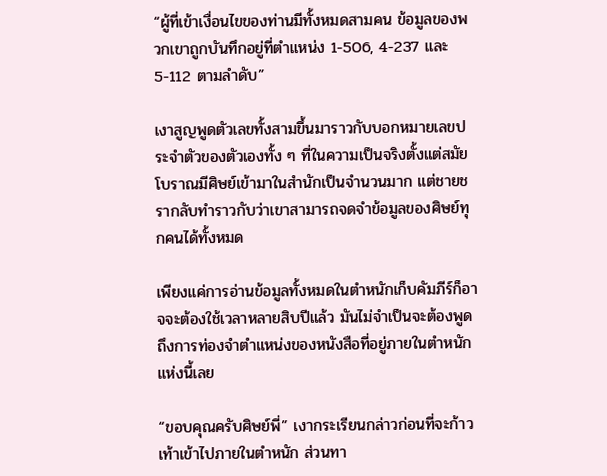“ผู้ที่เข้าเงื่อนไขของท่านมีทั้งหมดสามคน ข้อมูลของพวกเขาถูกบันทึกอยู่ที่ตำแหน่ง 1-506, 4-237 และ 5-112 ตามลำดับ”

เงาสูญพูดตัวเลขทั้งสามขึ้นมาราวกับบอกหมายเลขประจำตัวของตัวเองทั้ง ๆ ที่ในความเป็นจริงตั้งแต่สมัยโบราณมีศิษย์เข้ามาในสำนักเป็นจำนวนมาก แต่ชายชรากลับทำราวกับว่าเขาสามารถจดจำข้อมูลของศิษย์ทุกคนได้ทั้งหมด

เพียงแค่การอ่านข้อมูลทั้งหมดในตำหนักเก็บคัมภีร์ก็อาจจะต้องใช้เวลาหลายสิบปีแล้ว มันไม่จำเป็นจะต้องพูดถึงการท่องจำตำแหน่งของหนังสือที่อยู่ภายในตำหนักแห่งนี้เลย

“ขอบคุณครับศิษย์พี่” เงากระเรียนกล่าวก่อนที่จะก้าวเท้าเข้าไปภายในตำหนัก ส่วนทา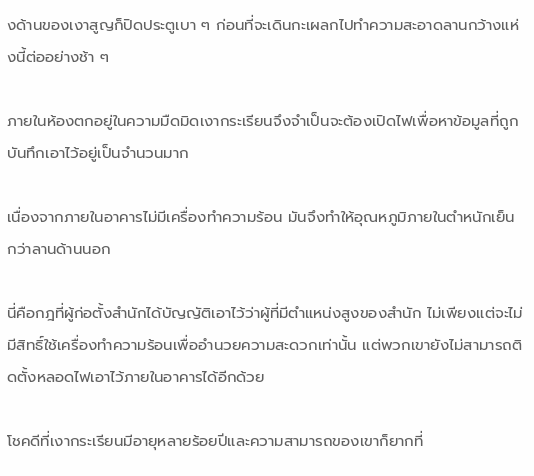งด้านของเงาสูญก็ปิดประตูเบา ๆ ก่อนที่จะเดินกะเผลกไปทำความสะอาดลานกว้างแห่งนี้ต่ออย่างช้า ๆ

ภายในห้องตกอยู่ในความมืดมิดเงากระเรียนจึงจำเป็นจะต้องเปิดไฟเพื่อหาข้อมูลที่ถูกบันทึกเอาไว้อยู่เป็นจำนวนมาก

เนื่องจากภายในอาคารไม่มีเครื่องทำความร้อน มันจึงทำให้อุณหภูมิภายในตำหนักเย็นกว่าลานด้านนอก

นี่คือกฎที่ผู้ก่อตั้งสำนักได้บัญญัติเอาไว้ว่าผู้ที่มีตำแหน่งสูงของสำนัก ไม่เพียงแต่จะไม่มีสิทธิ์ใช้เครื่องทำความร้อนเพื่ออำนวยความสะดวกเท่านั้น แต่พวกเขายังไม่สามารถติดตั้งหลอดไฟเอาไว้ภายในอาคารได้อีกด้วย

โชคดีที่เงากระเรียนมีอายุหลายร้อยปีและความสามารถของเขาก็ยากที่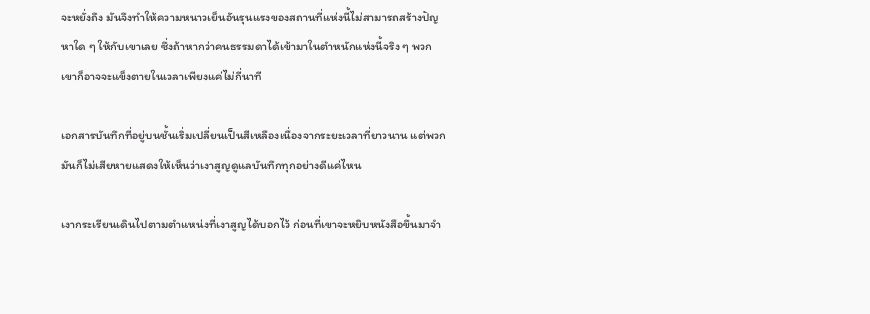จะหยั่งถึง มันจึงทำให้ความหนาวเย็นอันรุนแรงของสถานที่แห่งนี้ไม่สามารถสร้างปัญหาใด ๆ ให้กับเขาเลย ซึ่งถ้าหากว่าคนธรรมดาได้เข้ามาในตำหนักแห่งนี้จริง ๆ พวกเขาก็อาจจะแข็งตายในเวลาเพียงแค่ไม่กี่นาที

เอกสารบันทึกที่อยู่บนชั้นเริ่มเปลี่ยนเป็นสีเหลืองเนื่องจากระยะเวลาที่ยาวนาน แต่พวกมันก็ไม่เสียหายแสดงให้เห็นว่าเงาสูญดูแลบันทึกทุกอย่างดีแค่ไหน

เงากระเรียนเดินไปตามตำแหน่งที่เงาสูญได้บอกไว้ ก่อนที่เขาจะหยิบหนังสือขึ้นมาจำ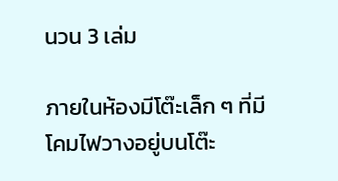นวน 3 เล่ม

ภายในห้องมีโต๊ะเล็ก ๆ ที่มีโคมไฟวางอยู่บนโต๊ะ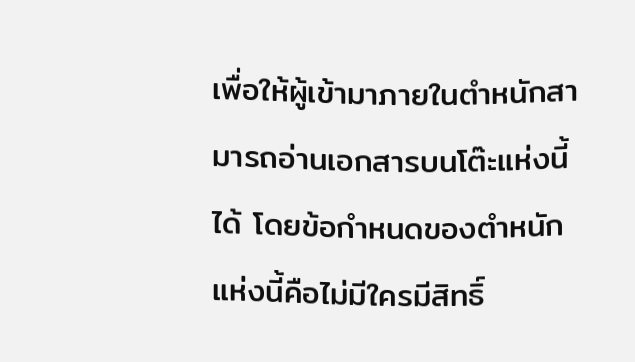เพื่อให้ผู้เข้ามาภายในตำหนักสามารถอ่านเอกสารบนโต๊ะแห่งนี้ได้ โดยข้อกำหนดของตำหนักแห่งนี้คือไม่มีใครมีสิทธิ์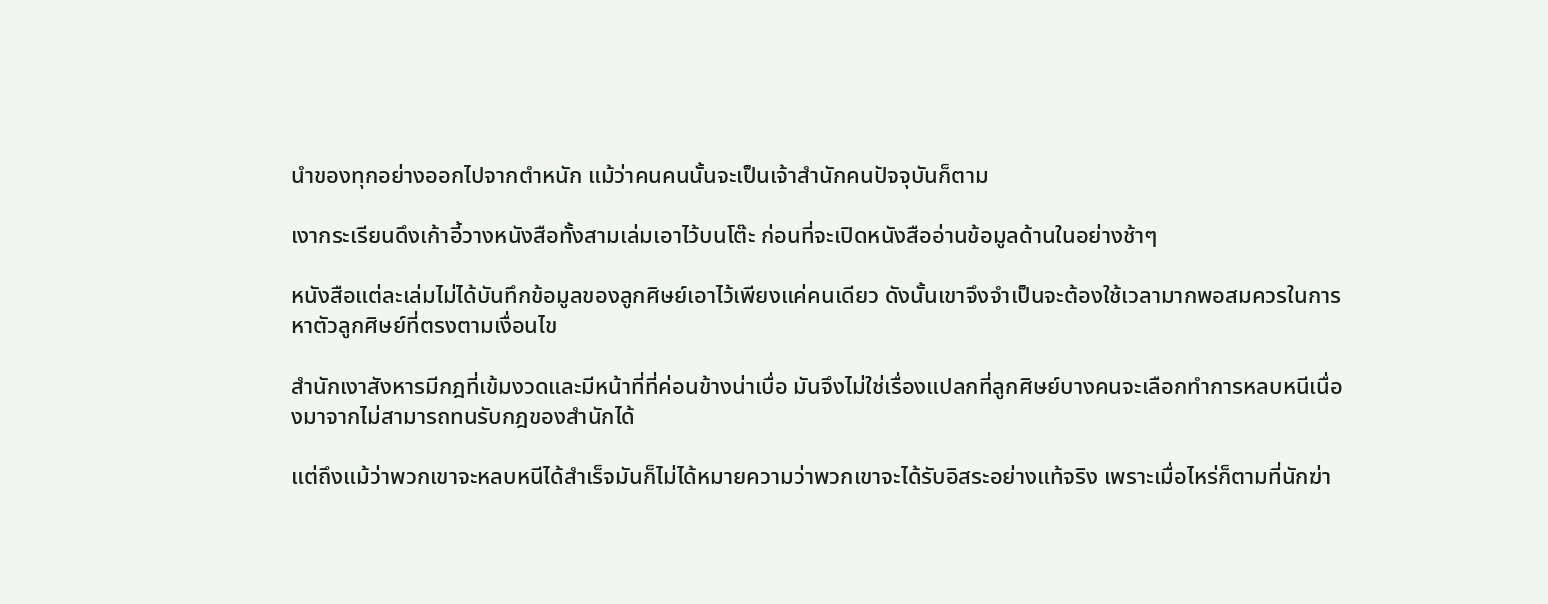นำของทุกอย่างออกไปจากตำหนัก แม้ว่าคนคนนั้นจะเป็นเจ้าสำนักคนปัจจุบันก็ตาม

เงากระเรียนดึงเก้าอี้วางหนังสือทั้งสามเล่มเอาไว้บนโต๊ะ ก่อนที่จะเปิดหนังสืออ่านข้อมูลด้านในอย่างช้าๆ

หนังสือแต่ละเล่มไม่ได้บันทึกข้อมูลของลูกศิษย์เอาไว้เพียงแค่คนเดียว ดังนั้นเขาจึงจำเป็นจะต้องใช้เวลามากพอสมควรในการหาตัวลูกศิษย์ที่ตรงตามเงื่อนไข

สำนักเงาสังหารมีกฎที่เข้มงวดและมีหน้าที่ที่ค่อนข้างน่าเบื่อ มันจึงไม่ใช่เรื่องแปลกที่ลูกศิษย์บางคนจะเลือกทำการหลบหนีเนื่องมาจากไม่สามารถทนรับกฎของสำนักได้

แต่ถึงแม้ว่าพวกเขาจะหลบหนีได้สำเร็จมันก็ไม่ได้หมายความว่าพวกเขาจะได้รับอิสระอย่างแท้จริง เพราะเมื่อไหร่ก็ตามที่นักฆ่า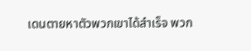เดนตายหาตัวพวกเขาได้สำเร็จ พวก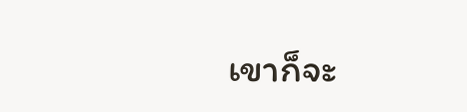เขาก็จะ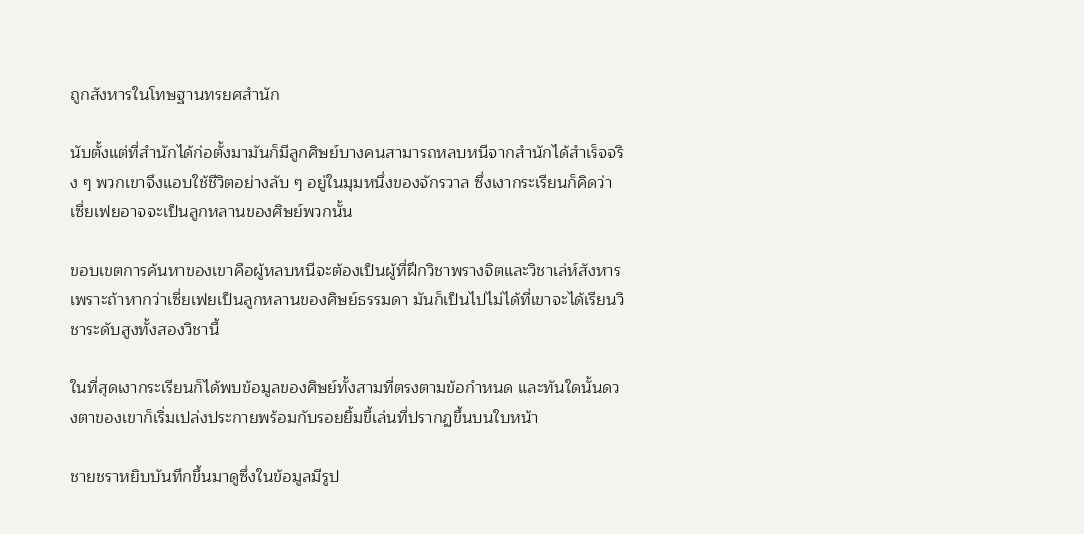ถูกสังหารในโทษฐานทรยศสำนัก

นับตั้งแต่ที่สำนักได้ก่อตั้งมามันก็มีลูกศิษย์บางคนสามารถหลบหนีจากสำนักได้สำเร็จจริง ๆ พวกเขาจึงแอบใช้ชีวิตอย่างลับ ๆ อยู่ในมุมหนึ่งของจักรวาล ซึ่งเงากระเรียนก็คิดว่าเซี่ยเฟยอาจจะเป็นลูกหลานของศิษย์พวกนั้น

ขอบเขตการค้นหาของเขาคือผู้หลบหนีจะต้องเป็นผู้ที่ฝึกวิชาพรางจิตและวิชาเล่ห์สังหาร เพราะถ้าหากว่าเซี่ยเฟยเป็นลูกหลานของศิษย์ธรรมดา มันก็เป็นไปไม่ได้ที่เขาจะได้เรียนวิชาระดับสูงทั้งสองวิชานี้

ในที่สุดเงากระเรียนก็ได้พบข้อมูลของศิษย์ทั้งสามที่ตรงตามข้อกำหนด และทันใดนั้นดวงตาของเขาก็เริ่มเปล่งประกายพร้อมกับรอยยิ้มขี้เล่นที่ปรากฏขึ้นบนใบหน้า

ชายชราหยิบบันทึกขึ้นมาดูซึ่งในข้อมูลมีรูป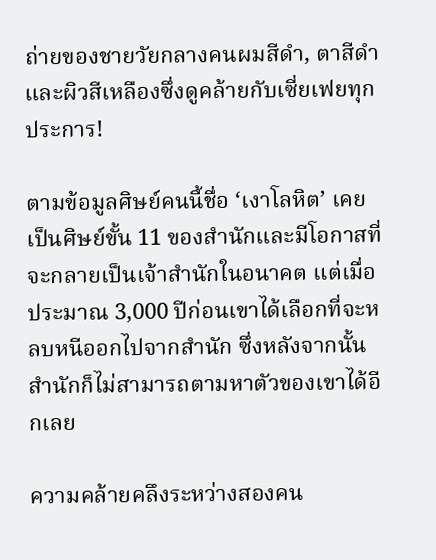ถ่ายของชายวัยกลางคนผมสีดำ, ตาสีดำและผิวสีเหลืองซึ่งดูคล้ายกับเซี่ยเฟยทุกประการ!

ตามข้อมูลศิษย์คนนี้ชื่อ ‘เงาโลหิต’ เคยเป็นศิษย์ขั้น 11 ของสำนักและมีโอกาสที่จะกลายเป็นเจ้าสำนักในอนาคต แต่เมื่อประมาณ 3,000 ปีก่อนเขาได้เลือกที่จะหลบหนีออกไปจากสำนัก ซึ่งหลังจากนั้นสำนักก็ไม่สามารถตามหาตัวของเขาได้อีกเลย

ความคล้ายคลึงระหว่างสองคน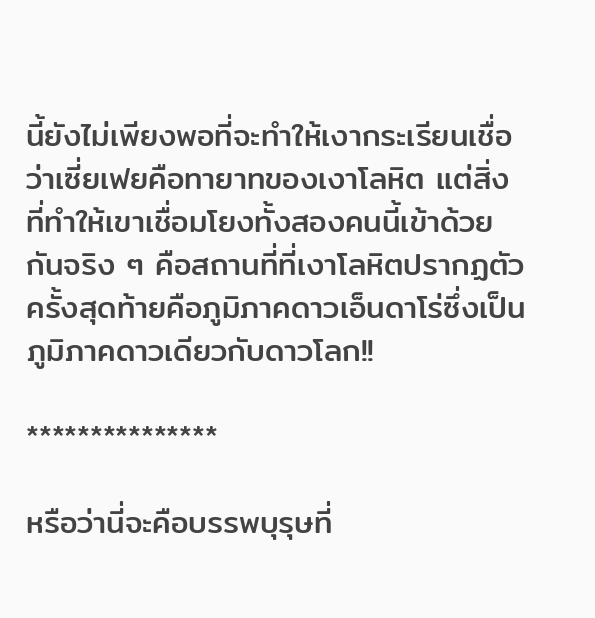นี้ยังไม่เพียงพอที่จะทำให้เงากระเรียนเชื่อว่าเซี่ยเฟยคือทายาทของเงาโลหิต แต่สิ่งที่ทำให้เขาเชื่อมโยงทั้งสองคนนี้เข้าด้วยกันจริง ๆ คือสถานที่ที่เงาโลหิตปรากฏตัวครั้งสุดท้ายคือภูมิภาคดาวเอ็นดาโร่ซึ่งเป็นภูมิภาคดาวเดียวกับดาวโลก!!

***************

หรือว่านี่จะคือบรรพบุรุษที่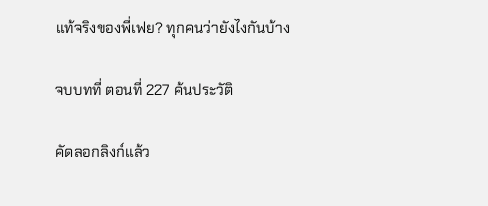แท้จริงของพี่เฟย? ทุกคนว่ายังไงกันบ้าง

จบบทที่ ตอนที่ 227 ค้นประวัติ

คัดลอกลิงก์แล้ว